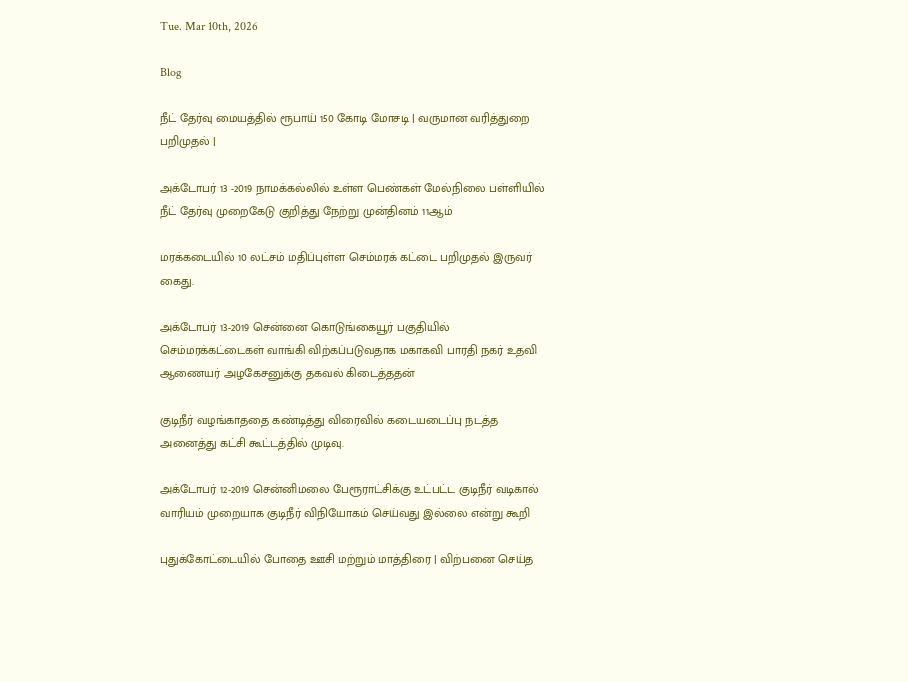Tue. Mar 10th, 2026

Blog

நீட் தேர்வு மையத்தில் ரூபாய் 150 கோடி மோசடி | வருமான வரித்துறை பறிமுதல் |

அக்டோபர் 13 -2019 நாமக்கல்லில் உள்ள பெண்கள் மேல்நிலை பள்ளியில் நீட் தேர்வு முறைகேடு குறித்து நேற்று முன்தினம் 11ஆம்

மரக்கடையில் 10 லட்சம் மதிப்புள்ள செம்மரக் கட்டை பறிமுதல் இருவர் கைது.

அக்டோபர் 13-2019 சென்னை கொடுங்கையூர் பகுதியில் செம்மரக்கட்டைகள் வாங்கி விற்கப்படுவதாக மகாகவி பாரதி நகர் உதவி ஆணையர் அழகேசனுக்கு தகவல் கிடைத்ததன்

குடிநீர் வழங்காததை கண்டித்து விரைவில் கடையடைப்பு நடத்த அனைத்து கட்சி கூட்டத்தில் முடிவு.

அக்டோபர் 12-2019 சென்னிமலை பேரூராட்சிக்கு உட்பட்ட குடிநீர் வடிகால் வாரியம் முறையாக குடிநீர் விநியோகம் செய்வது இல்லை என்று கூறி

புதுக்கோட்டையில் போதை ஊசி மற்றும் மாத்திரை | விற்பனை செய்த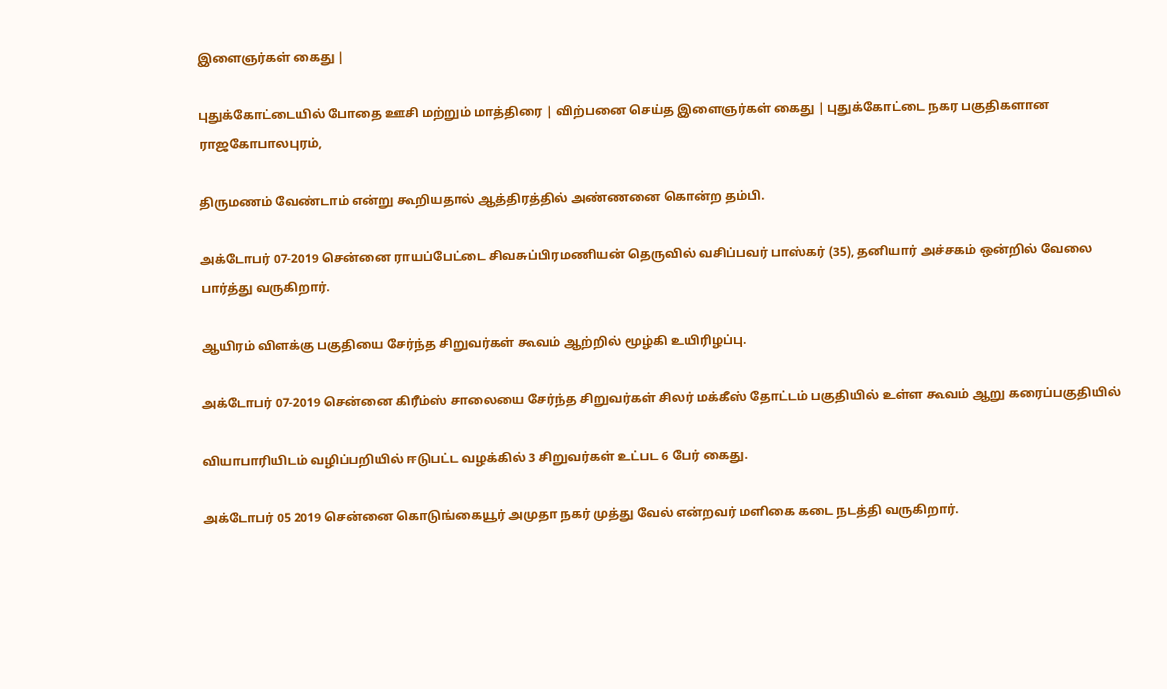இளைஞர்கள் கைது |

புதுக்கோட்டையில் போதை ஊசி மற்றும் மாத்திரை | விற்பனை செய்த இளைஞர்கள் கைது | புதுக்கோட்டை நகர பகுதிகளான ராஜகோபாலபுரம்,

திருமணம் வேண்டாம் என்று கூறியதால் ஆத்திரத்தில் அண்ணனை கொன்ற தம்பி.

அக்டோபர் 07-2019 சென்னை ராயப்பேட்டை சிவசுப்பிரமணியன் தெருவில் வசிப்பவர் பாஸ்கர் (35), தனியார் அச்சகம் ஒன்றில் வேலை பார்த்து வருகிறார்.

ஆயிரம் விளக்கு பகுதியை சேர்ந்த சிறுவர்கள் கூவம் ஆற்றில் மூழ்கி உயிரிழப்பு.

அக்டோபர் 07-2019 சென்னை கிரீம்ஸ் சாலையை சேர்ந்த சிறுவர்கள் சிலர் மக்கீஸ் தோட்டம் பகுதியில் உள்ள கூவம் ஆறு கரைப்பகுதியில்

வியாபாரியிடம் வழிப்பறியில் ஈடுபட்ட வழக்கில் 3 சிறுவர்கள் உட்பட 6 பேர் கைது.

அக்டோபர் 05 2019 சென்னை கொடுங்கையூர் அமுதா நகர் முத்து வேல் என்றவர் மளிகை கடை நடத்தி வருகிறார்.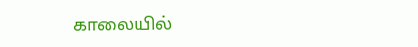காலையில்